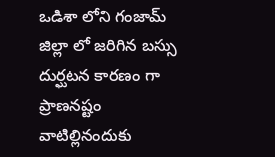ఒడిశా లోని గంజామ్ జిల్లా లో జరిగిన బస్సు దుర్ఘటన కారణం గా ప్రాణనష్టం వాటిల్లినందుకు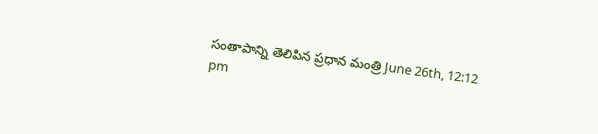సంతాపాన్ని తెలిపిన ప్రధాన మంత్రి June 26th, 12:12 pm